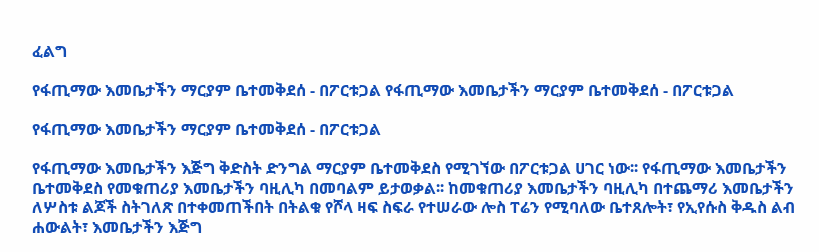ፈልግ

የፋጢማው እመቤታችን ማርያም ቤተመቅደሰ - በፖርቱጋል የፋጢማው እመቤታችን ማርያም ቤተመቅደሰ - በፖርቱጋል

የፋጢማው እመቤታችን ማርያም ቤተመቅደሰ - በፖርቱጋል

የፋጢማው እመቤታችን እጅግ ቅድስት ድንግል ማርያም ቤተመቅደስ የሚገኘው በፖርቱጋል ሀገር ነው፡፡ የፋጢማው እመቤታችን ቤተመቅደስ የመቁጠሪያ እመቤታችን ባዚሊካ በመባልም ይታወቃል፡፡ ከመቁጠሪያ እመቤታችን ባዚሊካ በተጨማሪ እመቤታችን ለሦስቱ ልጆች ስትገለጽ በተቀመጠችበት በትልቁ የሾላ ዛፍ ስፍራ የተሠራው ሎስ ፐሬን የሚባለው ቤተጸሎት፣ የኢየሱስ ቅዱስ ልብ ሐውልት፣ እመቤታችን እጅግ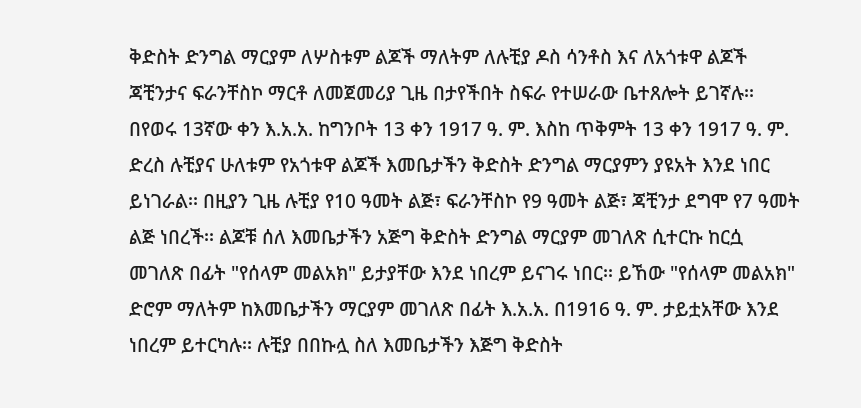ቅድስት ድንግል ማርያም ለሦስቱም ልጆች ማለትም ለሉቺያ ዶስ ሳንቶስ እና ለአጎቱዋ ልጆች ጃቺንታና ፍራንቸስኮ ማርቶ ለመጀመሪያ ጊዜ በታየችበት ስፍራ የተሠራው ቤተጸሎት ይገኛሉ፡፡ በየወሩ 13ኛው ቀን እ.አ.አ. ከግንቦት 13 ቀን 1917 ዓ. ም. እስከ ጥቅምት 13 ቀን 1917 ዓ. ም. ድረስ ሉቺያና ሁለቱም የአጎቱዋ ልጆች እመቤታችን ቅድስት ድንግል ማርያምን ያዩአት እንደ ነበር ይነገራል፡፡ በዚያን ጊዜ ሉቺያ የ10 ዓመት ልጅ፣ ፍራንቸስኮ የ9 ዓመት ልጅ፣ ጃቺንታ ደግሞ የ7 ዓመት ልጅ ነበረች፡፡ ልጆቹ ሰለ እመቤታችን አጅግ ቅድስት ድንግል ማርያም መገለጽ ሲተርኩ ከርሷ መገለጽ በፊት "የሰላም መልአክ" ይታያቸው እንደ ነበረም ይናገሩ ነበር፡፡ ይኸው "የሰላም መልአክ" ድሮም ማለትም ከእመቤታችን ማርያም መገለጽ በፊት እ.አ.አ. በ1916 ዓ. ም. ታይቷአቸው እንደ ነበረም ይተርካሉ፡፡ ሉቺያ በበኩሏ ስለ እመቤታችን እጅግ ቅድስት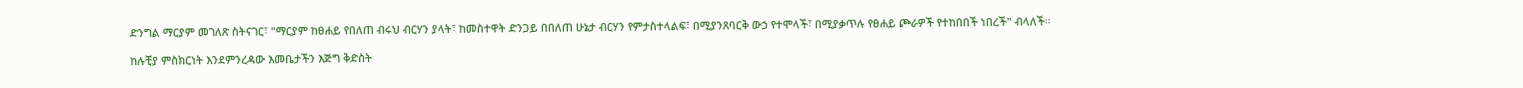ድንግል ማርያም መገለጽ ስትናገር፣ "ማርያም ከፀሐይ የበለጠ ብሩህ ብርሃን ያላት፣ ከመስተዋት ድንጋይ በበለጠ ሁኔታ ብርሃን የምታስተላልፍ፣ በሚያንጸባርቅ ውኃ የተሞላች፣ በሚያቃጥሉ የፀሐይ ጮራዎች የተከበበች ነበረች" ብላለች፡፡

ከሉቺያ ምስክርነት እንደምንረዳው እመቤታችን እጅግ ቅድስት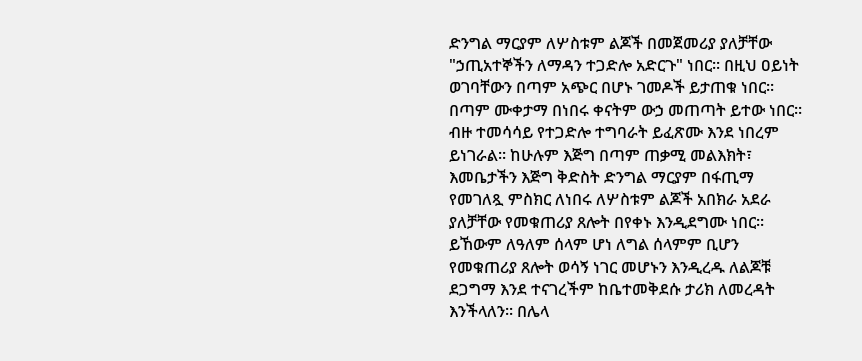ድንግል ማርያም ለሦስቱም ልጆች በመጀመሪያ ያለቻቸው "ኃጢአተኞችን ለማዳን ተጋድሎ አድርጉ" ነበር፡፡ በዚህ ዐይነት ወገባቸውን በጣም አጭር በሆኑ ገመዶች ይታጠቁ ነበር፡፡ በጣም ሙቀታማ በነበሩ ቀናትም ውኃ መጠጣት ይተው ነበር፡፡ ብዙ ተመሳሳይ የተጋድሎ ተግባራት ይፈጽሙ እንደ ነበረም ይነገራል፡፡ ከሁሉም እጅግ በጣም ጠቃሚ መልእክት፣ እመቤታችን እጅግ ቅድስት ድንግል ማርያም በፋጢማ የመገለጿ ምስክር ለነበሩ ለሦስቱም ልጆች አበክራ አደራ ያለቻቸው የመቁጠሪያ ጸሎት በየቀኑ እንዲደግሙ ነበር፡፡ ይኸውም ለዓለም ሰላም ሆነ ለግል ሰላምም ቢሆን የመቁጠሪያ ጸሎት ወሳኝ ነገር መሆኑን እንዲረዱ ለልጆቹ ደጋግማ እንደ ተናገረችም ከቤተመቅደሱ ታሪክ ለመረዳት እንችላለን፡፡ በሌላ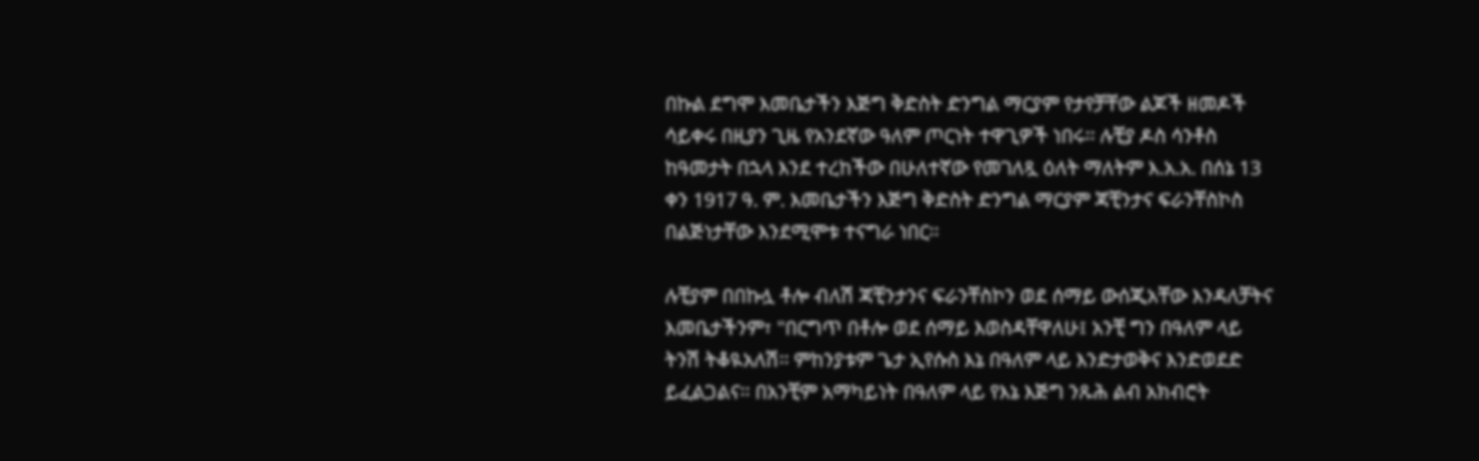በኩል ደግሞ እመቤታችን እጅግ ቅድስት ድንግል ማርያም የታየቻቸው ልጆች ዘመዶች ሳይቀሩ በዚያን ጊዜ የአንደኛው ዓለም ጦርነት ተዋጊዎች ነበሩ፡፡ ሉቺያ ዶስ ሳንቶስ ከዓመታት በኋላ እንደ ተረከችው በሁለተኛው የመገለጿ ዕለት ማለትም እ.አ.አ. በሰኔ 13 ቀን 1917 ዓ. ም. እመቤታችን እጅግ ቅድስት ድንግል ማርያም ጃቺንታና ፍራንቸስኮስ በልጅነታቸው እንደሚሞቱ ተናግራ ነበር፡፡

ሉቺያም በበኩሏ ቶሎ ብለሽ ጃቺንታንና ፍራንቸስኮን ወደ ሰማይ ውሰጂአቸው እንዳለቻትና እመቤታችንም፣ "በርግጥ በቶሎ ወደ ሰማይ እወስዳቸዋለሁ፤ አንቺ ግን በዓለም ላይ ትንሽ ትቆዪአለሽ፡፡ ምከንያቱም ጌታ ኢየሱስ እኔ በዓለም ላይ እንድታወቅና እንድወደድ ይፈልጋልና፡፡ በአንቺም አማካይነት በዓለም ላይ የእኔ እጅግ ንጹሕ ልብ አክብሮት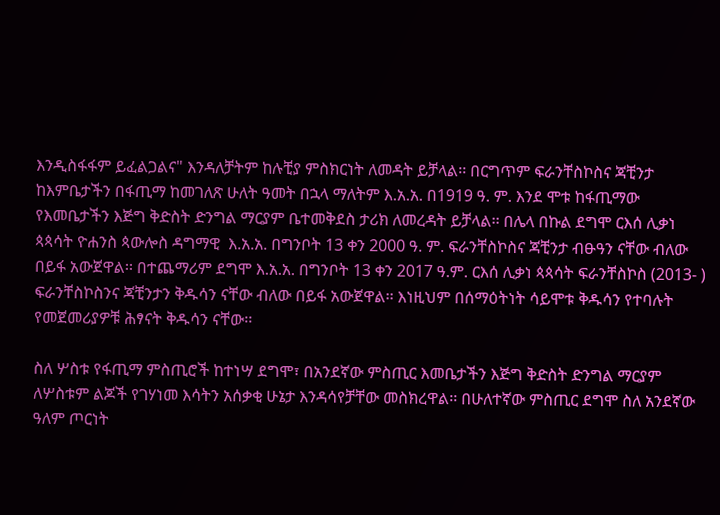እንዲስፋፋም ይፈልጋልና" እንዳለቻትም ከሉቺያ ምስክርነት ለመዳት ይቻላል፡፡ በርግጥም ፍራንቸስኮስና ጃቺንታ ከእምቤታችን በፋጢማ ከመገለጽ ሁለት ዓመት በኋላ ማለትም እ.አ.አ. በ1919 ዓ. ም. እንደ ሞቱ ከፋጢማው የእመቤታችን እጅግ ቅድስት ድንግል ማርያም ቤተመቅደስ ታሪክ ለመረዳት ይቻላል፡፡ በሌላ በኩል ደግሞ ርእሰ ሊቃነ ጳጳሳት ዮሐንስ ጳውሎስ ዳግማዊ  እ.አ.አ. በግንቦት 13 ቀን 2000 ዓ. ም. ፍራንቸስኮስና ጃቺንታ ብፁዓን ናቸው ብለው በይፋ አውጀዋል፡፡ በተጨማሪም ደግሞ እ.አ.አ. በግንቦት 13 ቀን 2017 ዓ.ም. ርእሰ ሊቃነ ጳጳሳት ፍራንቸስኮስ (2013- ) ፍራንቸስኮስንና ጃቺንታን ቅዱሳን ናቸው ብለው በይፋ አውጀዋል፡፡ እነዚህም በሰማዕትነት ሳይሞቱ ቅዱሳን የተባሉት የመጀመሪያዎቹ ሕፃናት ቅዱሳን ናቸው፡፡

ስለ ሦስቱ የፋጢማ ምስጢሮች ከተነሣ ደግሞ፣ በአንደኛው ምስጢር እመቤታችን እጅግ ቅድስት ድንግል ማርያም ለሦስቱም ልጆች የገሃነመ እሳትን አሰቃቂ ሁኔታ እንዳሳየቻቸው መስክረዋል፡፡ በሁለተኛው ምስጢር ደግሞ ስለ አንደኛው ዓለም ጦርነት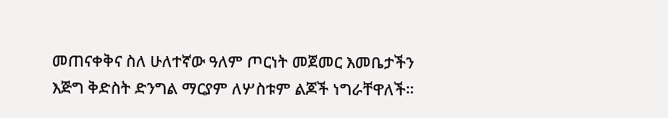መጠናቀቅና ስለ ሁለተኛው ዓለም ጦርነት መጀመር እመቤታችን እጅግ ቅድስት ድንግል ማርያም ለሦስቱም ልጆች ነግራቸዋለች፡፡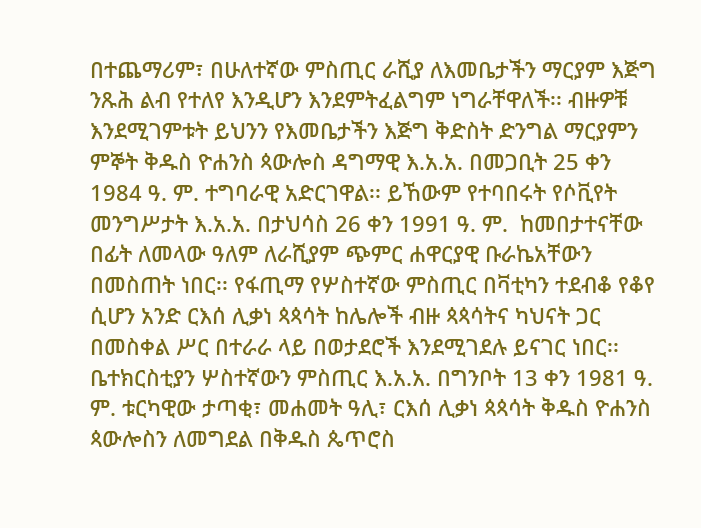በተጨማሪም፣ በሁለተኛው ምስጢር ራሺያ ለእመቤታችን ማርያም እጅግ ንጹሕ ልብ የተለየ እንዲሆን እንደምትፈልግም ነግራቸዋለች፡፡ ብዙዎቹ እንደሚገምቱት ይህንን የእመቤታችን እጅግ ቅድስት ድንግል ማርያምን ምኞት ቅዱስ ዮሐንስ ጳውሎስ ዳግማዊ እ.አ.አ. በመጋቢት 25 ቀን 1984 ዓ. ም. ተግባራዊ አድርገዋል፡፡ ይኸውም የተባበሩት የሶቪየት መንግሥታት እ.አ.አ. በታህሳስ 26 ቀን 1991 ዓ. ም.  ከመበታተናቸው በፊት ለመላው ዓለም ለራሺያም ጭምር ሐዋርያዊ ቡራኬአቸውን በመስጠት ነበር፡፡ የፋጢማ የሦስተኛው ምስጢር በቫቲካን ተደብቆ የቆየ ሲሆን አንድ ርእሰ ሊቃነ ጳጳሳት ከሌሎች ብዙ ጳጳሳትና ካህናት ጋር በመስቀል ሥር በተራራ ላይ በወታደሮች እንደሚገደሉ ይናገር ነበር፡፡ ቤተክርስቲያን ሦስተኛውን ምስጢር እ.አ.አ. በግንቦት 13 ቀን 1981 ዓ. ም. ቱርካዊው ታጣቂ፣ መሐመት ዓሊ፣ ርእሰ ሊቃነ ጳጳሳት ቅዱስ ዮሐንስ ጳውሎስን ለመግደል በቅዱስ ጴጥሮስ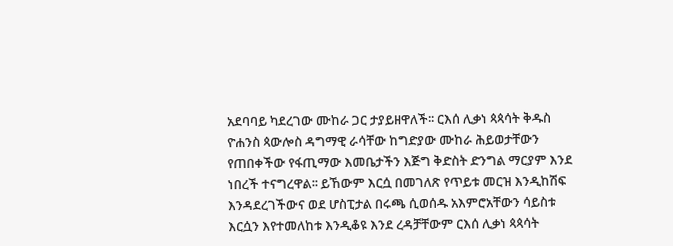አደባባይ ካደረገው ሙከራ ጋር ታያይዘዋለች፡፡ ርእሰ ሊቃነ ጳጳሳት ቅዱስ ዮሐንስ ጳውሎስ ዳግማዊ ራሳቸው ከግድያው ሙከራ ሕይወታቸውን የጠበቀችው የፋጢማው እመቤታችን እጅግ ቅድስት ድንግል ማርያም እንደ ነበረች ተናግረዋል፡፡ ይኸውም እርሷ በመገለጽ የጥይቱ መርዝ እንዲከሽፍ እንዳደረገችውና ወደ ሆስፒታል በሩጫ ሲወሰዱ አእምሮአቸውን ሳይስቱ እርሷን እየተመለከቱ እንዲቆዩ እንደ ረዳቻቸውም ርእሰ ሊቃነ ጳጳሳት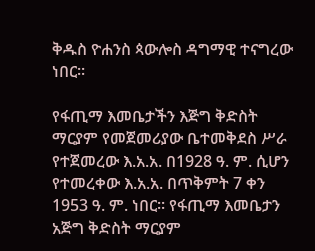ቅዱስ ዮሐንስ ጳውሎስ ዳግማዊ ተናግረው ነበር፡፡

የፋጢማ እመቤታችን እጅግ ቅድስት ማርያም የመጀመሪያው ቤተመቅደስ ሥራ የተጀመረው እ.አ.አ. በ1928 ዓ. ም. ሲሆን የተመረቀው እ.አ.አ. በጥቅምት 7 ቀን 1953 ዓ. ም. ነበር፡፡ የፋጢማ እመቤታን አጅግ ቅድስት ማርያም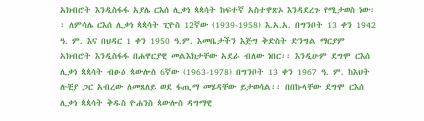አክብሮት እንዲስፋፋ አያሌ ርእሰ ሊቃነ ጳጳሳት ከፍተኛ አስተዋጽኦ እንዳደረጉ የሚታወስ ነው፡፡ ለምሳሌ ርእሰ ሊቃነ ጳጳሳት ፒዮስ 12ኛው (1939-1958) እ.አ.አ. በግንቦት 13 ቀን 1942 ዓ. ም. እና በህዳር 1 ቀን 1950 ዓ.ም. እመቤታችን እጅግ ቅድስት ድንግል ማርያም አክብሮት እንዲስፋፋ በሐዋርያዊ መልእክታቸው አደራ ብለው ነበር፡፡ እንዲሁም ደግሞ ርእሰ ሊቃነ ጳጳሳት ብፁዕ ጳውሎስ 6ኛው (1963-1978) በግንቦት 13 ቀን 1967 ዓ. ም. ከእህት ሉቺያ ጋር አብረው ለመጸለይ ወደ ፋጢማ መሄዳቸው ይታወሳል፡፡ በበኩላቸው ደግሞ ርእሰ ሊቃነ ጳጳሳት ቅዱስ ዮሐንስ ጳውሎስ ዳግማዊ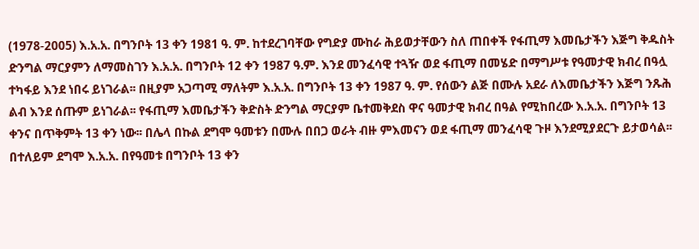(1978-2005) እ.አ.አ. በግንቦት 13 ቀን 1981 ዓ. ም. ከተደረገባቸው የግድያ ሙከራ ሕይወታቸውን ስለ ጠበቀች የፋጢማ እመቤታችን እጅግ ቅዱስት ድንግል ማርያምን ለማመስገን እ.አ.አ. በግንቦት 12 ቀን 1987 ዓ.ም. እንደ መንፈሳዊ ተጓዥ ወደ ፋጢማ በመሄድ በማግሥቱ የዓመታዊ ክብረ በዓሏ ተካፋይ እንደ ነበሩ ይነገራል፡፡ በዚያም አጋጣሚ ማለትም እ.አ.አ. በግንቦት 13 ቀን 1987 ዓ. ም. የሰውን ልጅ በሙሉ አደራ ለእመቤታችን እጅግ ንጹሕ ልብ እንደ ሰጡም ይነገራል፡፡ የፋጢማ እመቤታችን ቅድስት ድንግል ማርያም ቤተመቅደስ ዋና ዓመታዊ ክብረ በዓል የሚከበረው እ.አ.አ. በግንቦት 13 ቀንና በጥቅምት 13 ቀን ነው፡፡ በሌላ በኩል ደግሞ ዓመቱን በሙሉ በበጋ ወራት ብዙ ምእመናን ወደ ፋጢማ መንፈሳዊ ጉዞ እንደሚያደርጉ ይታወሳል፡፡ በተለይም ደግሞ እ.አ.አ. በየዓመቱ በግንቦት 13 ቀን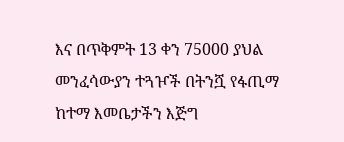እና በጥቅምት 13 ቀን 75000 ያህል መንፈሳውያን ተጓዦች በትንሿ የፋጢማ ከተማ እመቤታችን እጅግ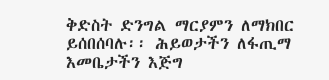ቅድስት ድንግል ማርያምን ለማክበር ይሰበሰባሉ፡፡ ሕይወታችን ለፋጢማ እመቤታችን እጅግ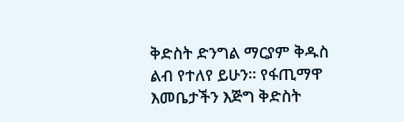ቅድስት ድንግል ማርያም ቅዱስ ልብ የተለየ ይሁን፡፡ የፋጢማዋ እመቤታችን እጅግ ቅድስት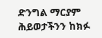ድንግል ማርያም ሕይወታችንን ከክፉ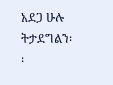አደጋ ሁሉ ትታደግልን፡፡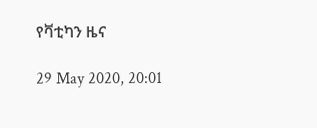የቫቲካን ዜና

29 May 2020, 20:01